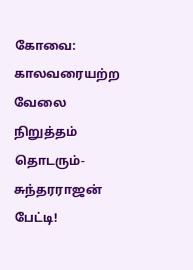கோவை: காலவரையற்ற வேலை நிறுத்தம் தொடரும்-சுந்தரராஜன் பேட்டி!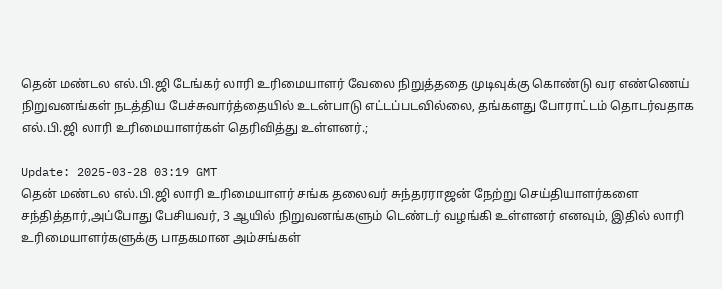தென் மண்டல எல்.பி.ஜி டேங்கர் லாரி உரிமையாளர் வேலை நிறுத்ததை முடிவுக்கு கொண்டு வர எண்ணெய் நிறுவனங்கள் நடத்திய பேச்சுவார்த்தையில் உடன்பாடு எட்டப்படவில்லை, தங்களது போராட்டம் தொடர்வதாக எல்.பி.ஜி லாரி உரிமையாளர்கள் தெரிவித்து உள்ளனர்.;

Update: 2025-03-28 03:19 GMT
தென் மண்டல எல்.பி.ஜி லாரி உரிமையாளர் சங்க தலைவர் சுந்தரராஜன் நேற்று செய்தியாளர்களை சந்தித்தார்,அப்போது பேசியவர், 3 ஆயில் நிறுவனங்களும் டெண்டர் வழங்கி உள்ளனர் எனவும், இதில் லாரி உரிமையாளர்களுக்கு பாதகமான அம்சங்கள்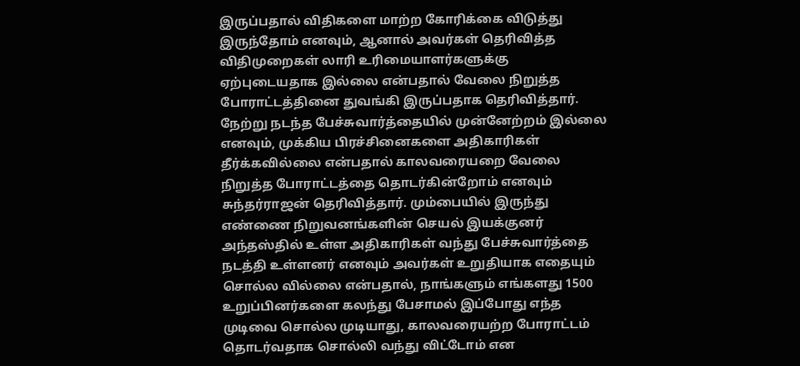இருப்பதால் விதிகளை மாற்ற கோரிக்கை விடுத்து இருந்தோம் எனவும், ஆனால் அவர்கள் தெரிவித்த விதிமுறைகள் லாரி உரிமையாளர்களுக்கு ஏற்புடையதாக இல்லை என்பதால் வேலை நிறுத்த போராட்டத்தினை துவங்கி இருப்பதாக தெரிவித்தார். நேற்று நடந்த பேச்சுவார்த்தையில் முன்னேற்றம் இல்லை எனவும், முக்கிய பிரச்சினைகளை அதிகாரிகள் தீர்க்கவில்லை என்பதால் காலவரையறை வேலை நிறுத்த போராட்டத்தை தொடர்கின்றோம் எனவும் சுந்தர்ராஜன் தெரிவித்தார். மும்பையில் இருந்து எண்ணை நிறுவனங்களின் செயல் இயக்குனர் அந்தஸ்தில் உள்ள அதிகாரிகள் வந்து பேச்சுவார்த்தை நடத்தி உள்ளனர் எனவும் அவர்கள் உறுதியாக எதையும் சொல்ல வில்லை என்பதால், நாங்களும் எங்களது 1500 உறுப்பினர்களை கலந்து பேசாமல் இப்போது எந்த முடிவை சொல்ல முடியாது, காலவரையற்ற போராட்டம் தொடர்வதாக சொல்லி வந்து விட்டோம் என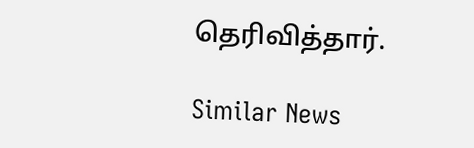தெரிவித்தார்.

Similar News